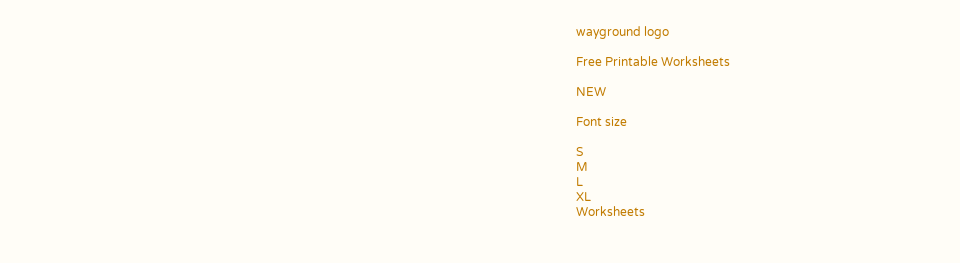wayground logo

Free Printable Worksheets

NEW

Font size

S
M
L
XL
Worksheets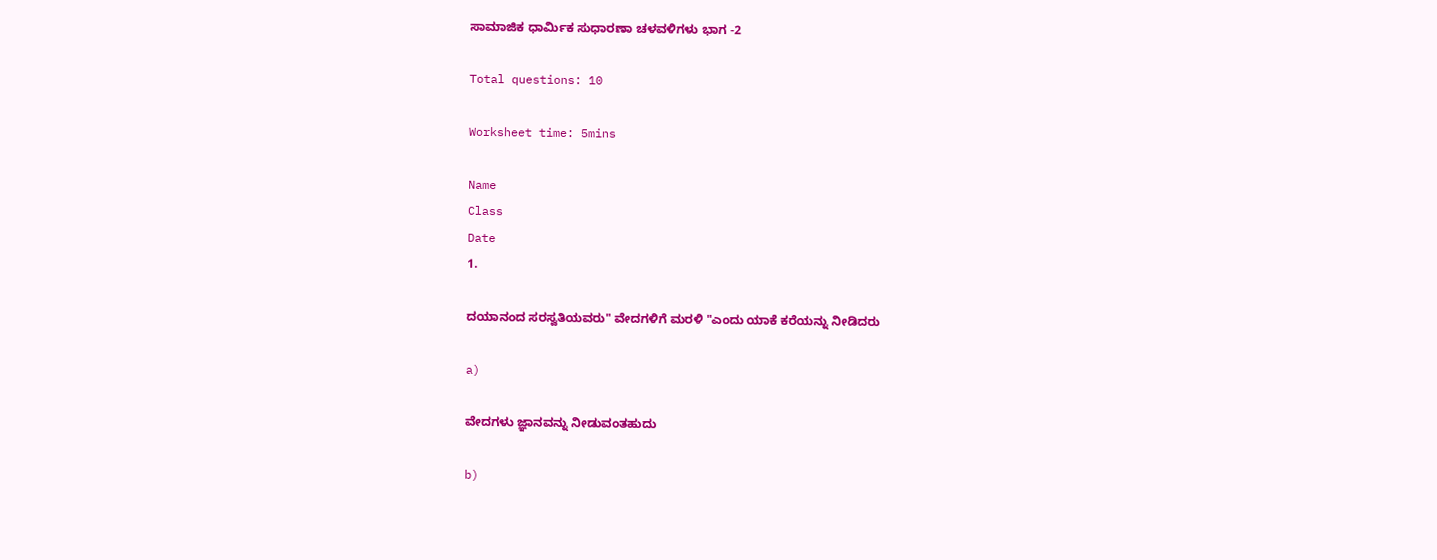ಸಾಮಾಜಿಕ ಧಾರ್ಮಿಕ ಸುಧಾರಣಾ ಚಳವಳಿಗಳು ಭಾಗ -2

Total questions: 10

Worksheet time: 5mins

Name
Class
Date
1.

ದಯಾನಂದ ಸರಸ್ವತಿಯವರು" ವೇದಗಳಿಗೆ ಮರಳಿ "ಎಂದು ಯಾಕೆ ಕರೆಯನ್ನು ನೀಡಿದರು

a)

ವೇದಗಳು ಜ್ಞಾನವನ್ನು ನೀಡುವಂತಹುದು

b)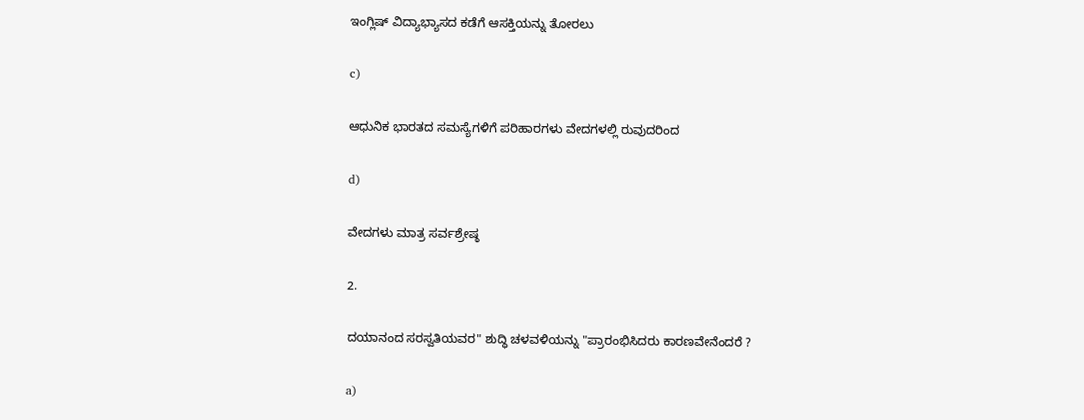ಇಂಗ್ಲಿಷ್ ವಿದ್ಯಾಭ್ಯಾಸದ ಕಡೆಗೆ ಆಸಕ್ತಿಯನ್ನು ತೋರಲು

c)

ಆಧುನಿಕ ಭಾರತದ ಸಮಸ್ಯೆಗಳಿಗೆ ಪರಿಹಾರಗಳು ವೇದಗಳಲ್ಲಿ ರುವುದರಿಂದ

d)

ವೇದಗಳು ಮಾತ್ರ ಸರ್ವಶ್ರೇಷ್ಠ

2.

ದಯಾನಂದ ಸರಸ್ವತಿಯವರ" ಶುದ್ಧಿ ಚಳವಳಿಯನ್ನು "ಪ್ರಾರಂಭಿಸಿದರು ಕಾರಣವೇನೆಂದರೆ ?

a)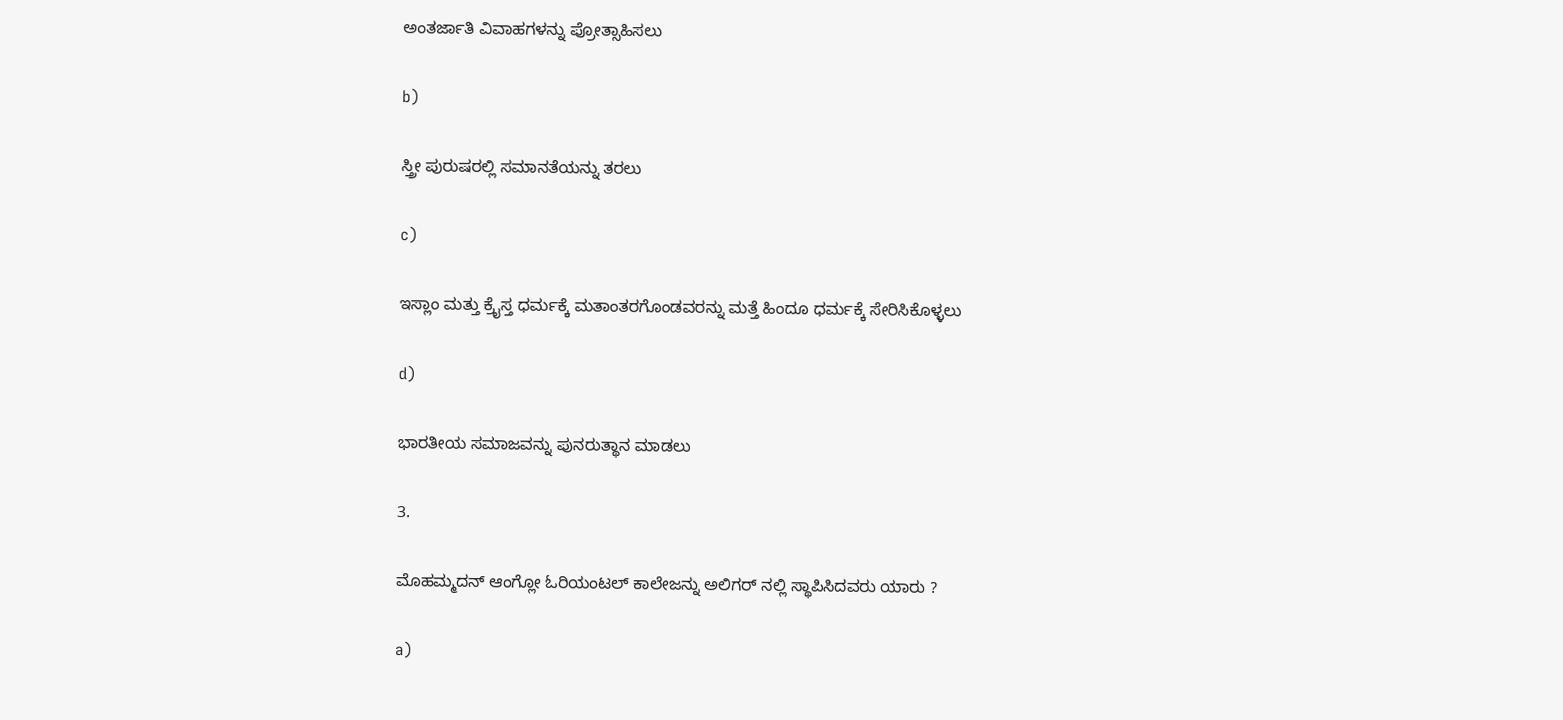ಅಂತರ್ಜಾತಿ ವಿವಾಹಗಳನ್ನು ಪ್ರೋತ್ಸಾಹಿಸಲು

b)

ಸ್ತ್ರೀ ಪುರುಷರಲ್ಲಿ ಸಮಾನತೆಯನ್ನು ತರಲು

c)

ಇಸ್ಲಾಂ ಮತ್ತು ಕ್ರೈಸ್ತ ಧರ್ಮಕ್ಕೆ ಮತಾಂತರಗೊಂಡವರನ್ನು ಮತ್ತೆ ಹಿಂದೂ ಧರ್ಮಕ್ಕೆ ಸೇರಿಸಿಕೊಳ್ಳಲು

d)

ಭಾರತೀಯ ಸಮಾಜವನ್ನು ಪುನರುತ್ಥಾನ ಮಾಡಲು

3.

ಮೊಹಮ್ಮದನ್ ಆಂಗ್ಲೋ ಓರಿಯಂಟಲ್ ಕಾಲೇಜನ್ನು ಅಲಿಗರ್ ನಲ್ಲಿ ಸ್ಥಾಪಿಸಿದವರು ಯಾರು ?

a)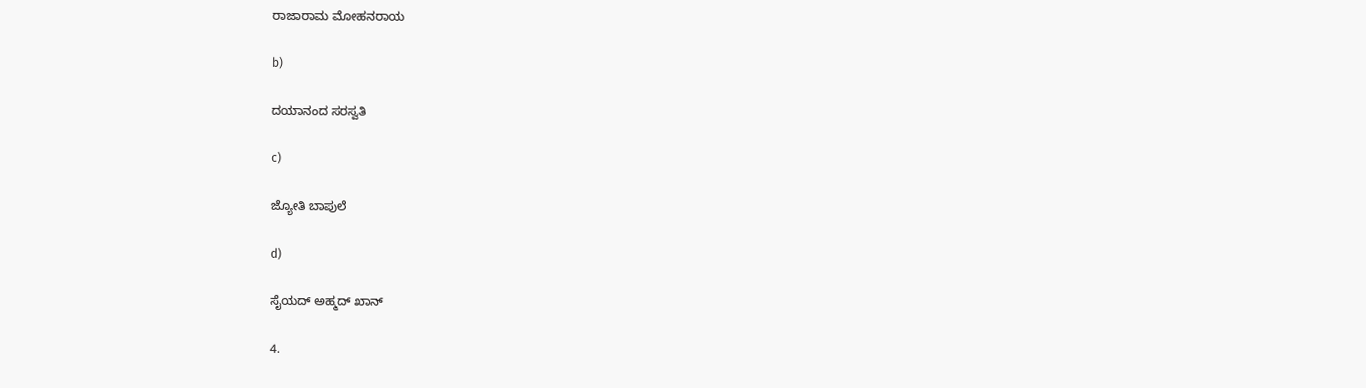ರಾಜಾರಾಮ ಮೋಹನರಾಯ

b)

ದಯಾನಂದ ಸರಸ್ವತಿ

c)

ಜ್ಯೋತಿ ಬಾಪುಲೆ

d)

ಸೈಯದ್ ಅಹ್ಮದ್ ಖಾನ್

4.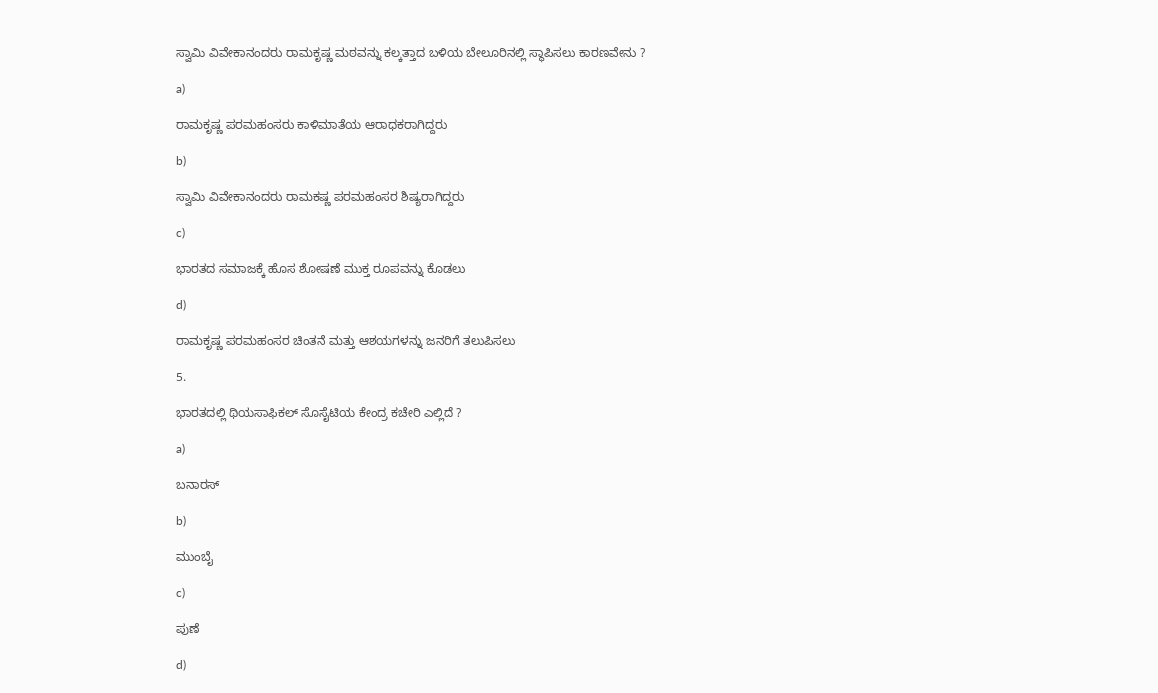ಸ್ವಾಮಿ ವಿವೇಕಾನಂದರು ರಾಮಕೃಷ್ಣ ಮಠವನ್ನು ಕಲ್ಕತ್ತಾದ ಬಳಿಯ ಬೇಲೂರಿನಲ್ಲಿ ಸ್ಥಾಪಿಸಲು ಕಾರಣವೇನು ?

a)

ರಾಮಕೃಷ್ಣ ಪರಮಹಂಸರು ಕಾಳಿಮಾತೆಯ ಆರಾಧಕರಾಗಿದ್ದರು

b)

ಸ್ವಾಮಿ ವಿವೇಕಾನಂದರು ರಾಮಕಷ್ಣ ಪರಮಹಂಸರ ಶಿಷ್ಯರಾಗಿದ್ದರು

c)

ಭಾರತದ ಸಮಾಜಕ್ಕೆ ಹೊಸ ಶೋಷಣೆ ಮುಕ್ತ ರೂಪವನ್ನು ಕೊಡಲು

d)

ರಾಮಕೃಷ್ಣ ಪರಮಹಂಸರ ಚಿಂತನೆ ಮತ್ತು ಆಶಯಗಳನ್ನು ಜನರಿಗೆ ತಲುಪಿಸಲು

5.

ಭಾರತದಲ್ಲಿ ಥಿಯಸಾಫಿಕಲ್ ಸೊಸೈಟಿಯ ಕೇಂದ್ರ ಕಚೇರಿ ಎಲ್ಲಿದೆ ?

a)

ಬನಾರಸ್

b)

ಮುಂಬೈ

c)

ಪುಣೆ

d)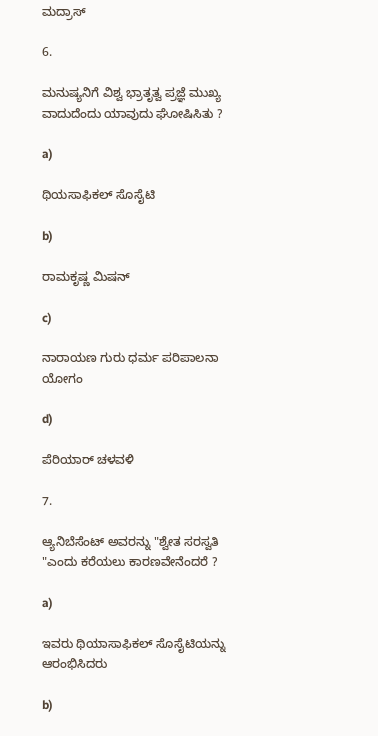ಮದ್ರಾಸ್

6.

ಮನುಷ್ಯನಿಗೆ ವಿಶ್ವ ಭ್ರಾತೃತ್ವ ಪ್ರಜ್ಞೆ ಮುಖ್ಯ ವಾದುದೆಂದು ಯಾವುದು ಘೋಷಿಸಿತು ?

a)

ಥಿಯಸಾಫಿಕಲ್ ಸೊಸೈಟಿ

b)

ರಾಮಕೃಷ್ಣ ಮಿಷನ್

c)

ನಾರಾಯಣ ಗುರು ಧರ್ಮ ಪರಿಪಾಲನಾ ಯೋಗಂ

d)

ಪೆರಿಯಾರ್ ಚಳವಳಿ

7.

ಆ್ಯನಿಬೆಸೆಂಟ್ ಅವರನ್ನು "ಶ್ವೇತ ಸರಸ್ವತಿ "ಎಂದು ಕರೆಯಲು ಕಾರಣವೇನೆಂದರೆ ?

a)

ಇವರು ಥಿಯಾಸಾಫಿಕಲ್ ಸೊಸೈಟಿಯನ್ನು ಆರಂಭಿಸಿದರು

b)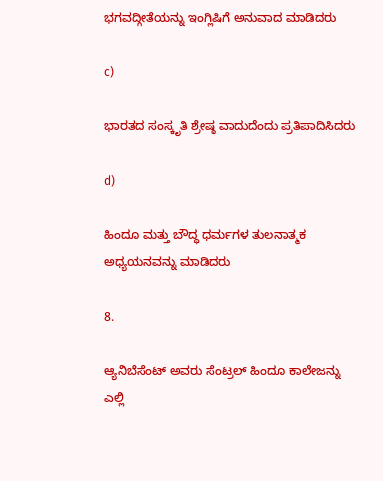ಭಗವದ್ಗೀತೆಯನ್ನು ಇಂಗ್ಲಿಷಿಗೆ ಅನುವಾದ ಮಾಡಿದರು

c)

ಭಾರತದ ಸಂಸ್ಕೃತಿ ಶ್ರೇಷ್ಠ ವಾದುದೆಂದು ಪ್ರತಿಪಾದಿಸಿದರು

d)

ಹಿಂದೂ ಮತ್ತು ಬೌದ್ಧ ಧರ್ಮಗಳ ತುಲನಾತ್ಮಕ ಅಧ್ಯಯನವನ್ನು ಮಾಡಿದರು

8.

ಆ್ಯನಿಬೆಸೆಂಟ್ ಅವರು ಸೆಂಟ್ರಲ್ ಹಿಂದೂ ಕಾಲೇಜನ್ನು ಎಲ್ಲಿ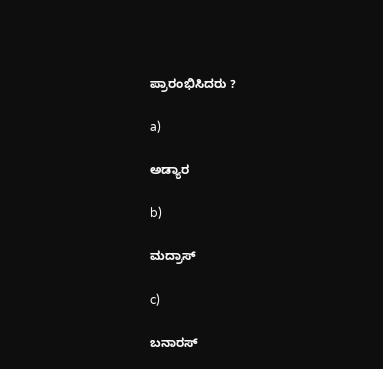ಪ್ರಾರಂಭಿಸಿದರು ?

a)

ಅಡ್ಯಾರ

b)

ಮದ್ರಾಸ್

c)

ಬನಾರಸ್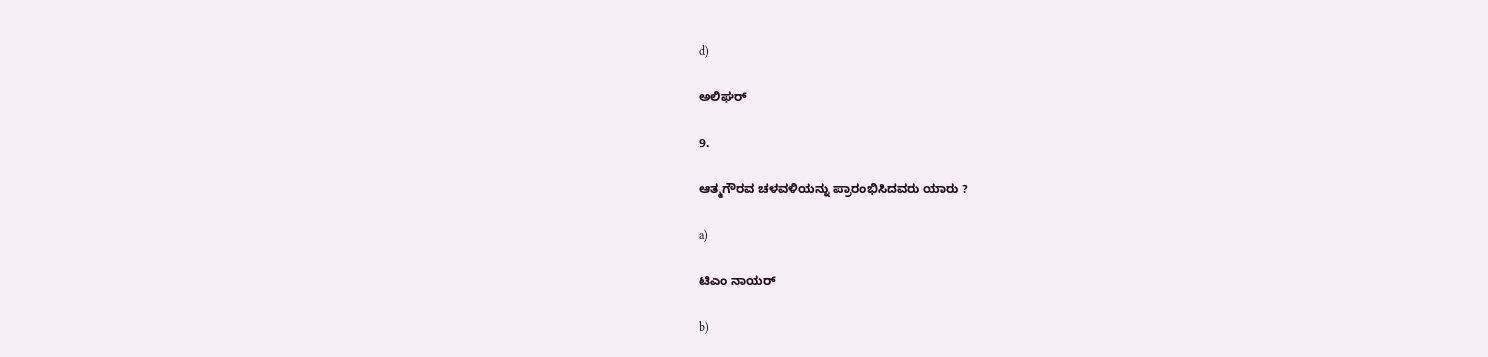d)

ಅಲಿಘರ್

9.

ಆತ್ಮಗೌರವ ಚಳವಳಿಯನ್ನು ಪ್ರಾರಂಭಿಸಿದವರು ಯಾರು ?

a)

ಟಿಎಂ ನಾಯರ್

b)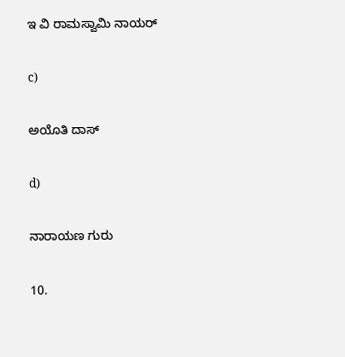ಇ ವಿ ರಾಮಸ್ವಾಮಿ ನಾಯರ್

c)

ಅಯೊತಿ ದಾಸ್

d)

ನಾರಾಯಣ ಗುರು

10.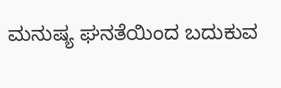ಮನುಷ್ಯ ಘನತೆಯಿಂದ ಬದುಕುವ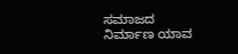ಸಮಾಜದ ನಿರ್ಮಾಣ ಯಾವ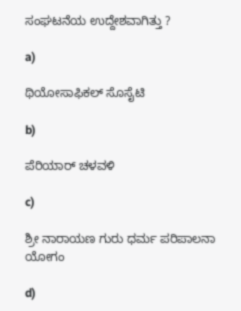ಸಂಘಟನೆಯ ಉದ್ದೇಶವಾಗಿತ್ತು ?

a)

ಥಿಯೋಸಾಫಿಕಲ್ ಸೊಸೈಟಿ

b)

ಪೆರಿಯಾರ್ ಚಳವಳಿ

c)

ಶ್ರೀ ನಾರಾಯಣ ಗುರು ಧರ್ಮ ಪರಿಪಾಲನಾ ಯೋಗಂ

d)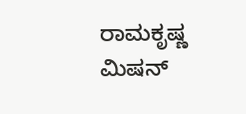ರಾಮಕೃಷ್ಣ ಮಿಷನ್